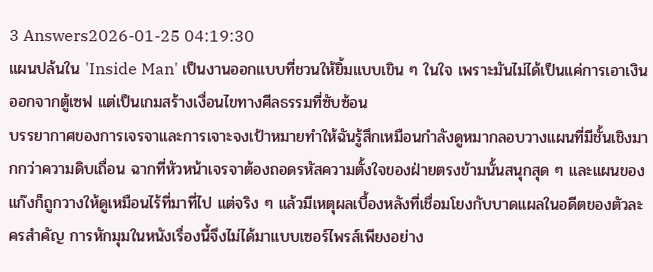3 Answers2026-01-25 04:19:30
แผนปล้นใน 'Inside Man' เป็นงานออกแบบที่ชวนให้ยิ้มแบบเขิน ๆ ในใจ เพราะมันไม่ได้เป็นแค่การเอาเงินออกจากตู้เซฟ แต่เป็นเกมสร้างเงื่อนไขทางศีลธรรมที่ซับซ้อน
บรรยากาศของการเจรจาและการเจาะจงเป้าหมายทำให้ฉันรู้สึกเหมือนกำลังดูหมากลอบวางแผนที่มีชั้นเชิงมากกว่าความดิบเถื่อน ฉากที่หัวหน้าเจรจาต้องถอดรหัสความตั้งใจของฝ่ายตรงข้ามนั้นสนุกสุด ๆ และแผนของแก๊งก็ถูกวางให้ดูเหมือนไร้ที่มาที่ไป แต่จริง ๆ แล้วมีเหตุผลเบื้องหลังที่เชื่อมโยงกับบาดแผลในอดีตของตัวละครสำคัญ การหักมุมในหนังเรื่องนี้จึงไม่ได้มาแบบเซอร์ไพรส์เพียงอย่าง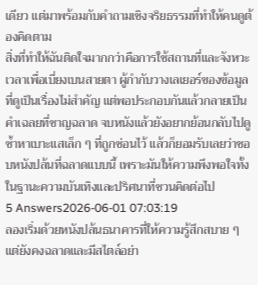เดียว แต่มาพร้อมกับคำถามเชิงจริยธรรมที่ทำให้คนดูต้องคิดตาม
สิ่งที่ทำให้ฉันติดใจมากกว่าคือการใช้สถานที่และจังหวะเวลาเพื่อเบี่ยงเบนสายตา ผู้กำกับวางเลเยอร์ของข้อมูลที่ดูเป็นเรื่องไม่สำคัญ แต่พอประกอบกันแล้วกลายเป็นคำเฉลยที่ชาญฉลาด จบหนังแล้วยังอยากย้อนกลับไปดูซ้ำหาเบาะแสเล็ก ๆ ที่ถูกซ่อนไว้ แล้วก็ยอมรับเลยว่าชอบหนังปล้นที่ฉลาดแบบนี้ เพราะมันให้ความพึงพอใจทั้งในฐานะความบันเทิงและปริศนาที่ชวนคิดต่อไป
5 Answers2026-06-01 07:03:19
ลองเริ่มด้วยหนังปล้นธนาคารที่ให้ความรู้สึกสบาย ๆ แต่ยังคงฉลาดและมีสไตล์อย่า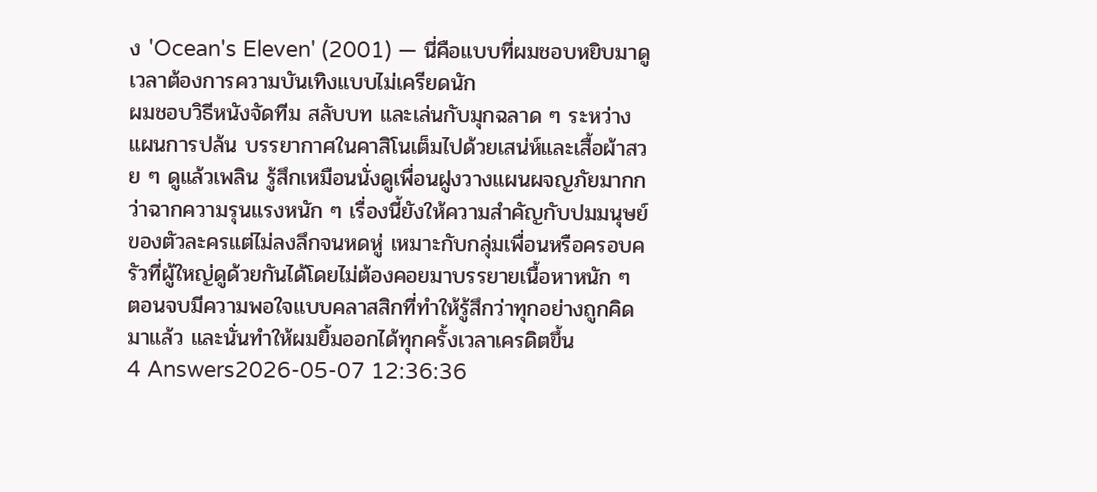ง 'Ocean's Eleven' (2001) — นี่คือแบบที่ผมชอบหยิบมาดูเวลาต้องการความบันเทิงแบบไม่เครียดนัก
ผมชอบวิธีหนังจัดทีม สลับบท และเล่นกับมุกฉลาด ๆ ระหว่างแผนการปล้น บรรยากาศในคาสิโนเต็มไปด้วยเสน่ห์และเสื้อผ้าสวย ๆ ดูแล้วเพลิน รู้สึกเหมือนนั่งดูเพื่อนฝูงวางแผนผจญภัยมากกว่าฉากความรุนแรงหนัก ๆ เรื่องนี้ยังให้ความสำคัญกับปมมนุษย์ของตัวละครแต่ไม่ลงลึกจนหดหู่ เหมาะกับกลุ่มเพื่อนหรือครอบครัวที่ผู้ใหญ่ดูด้วยกันได้โดยไม่ต้องคอยมาบรรยายเนื้อหาหนัก ๆ ตอนจบมีความพอใจแบบคลาสสิกที่ทำให้รู้สึกว่าทุกอย่างถูกคิดมาแล้ว และนั่นทำให้ผมยิ้มออกได้ทุกครั้งเวลาเครดิตขึ้น
4 Answers2026-05-07 12:36:36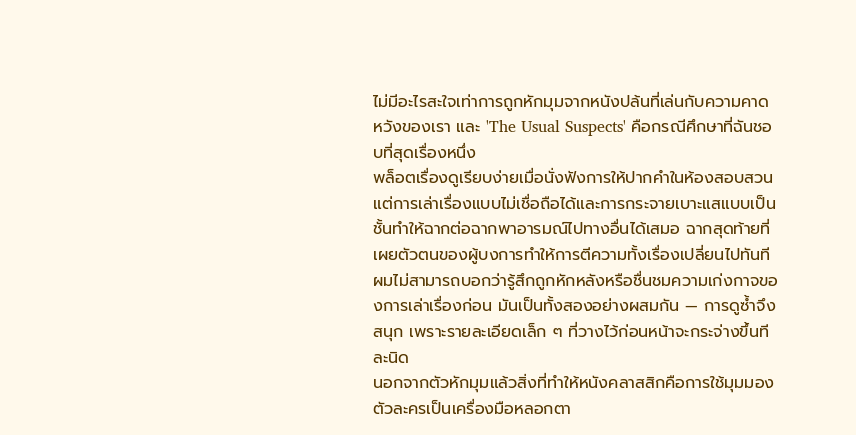ไม่มีอะไรสะใจเท่าการถูกหักมุมจากหนังปล้นที่เล่นกับความคาดหวังของเรา และ 'The Usual Suspects' คือกรณีศึกษาที่ฉันชอบที่สุดเรื่องหนึ่ง
พล็อตเรื่องดูเรียบง่ายเมื่อนั่งฟังการให้ปากคำในห้องสอบสวน แต่การเล่าเรื่องแบบไม่เชื่อถือได้และการกระจายเบาะแสแบบเป็นชั้นทำให้ฉากต่อฉากพาอารมณ์ไปทางอื่นได้เสมอ ฉากสุดท้ายที่เผยตัวตนของผู้บงการทำให้การตีความทั้งเรื่องเปลี่ยนไปทันที ผมไม่สามารถบอกว่ารู้สึกถูกหักหลังหรือชื่นชมความเก่งกาจของการเล่าเรื่องก่อน มันเป็นทั้งสองอย่างผสมกัน — การดูซ้ำจึงสนุก เพราะรายละเอียดเล็ก ๆ ที่วางไว้ก่อนหน้าจะกระจ่างขึ้นทีละนิด
นอกจากตัวหักมุมแล้วสิ่งที่ทำให้หนังคลาสสิกคือการใช้มุมมองตัวละครเป็นเครื่องมือหลอกตา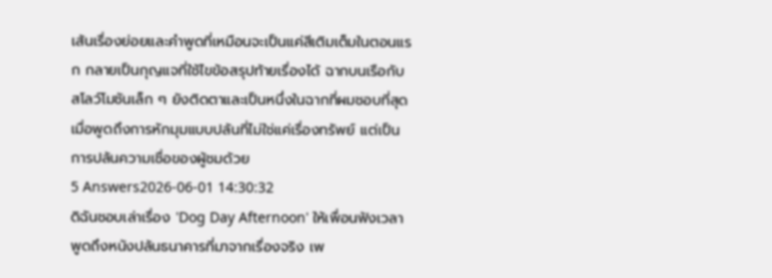เส้นเรื่องย่อยและคำพูดที่เหมือนจะเป็นแค่สีเติมเต็มในตอนแรก กลายเป็นกุญแจที่ใช้ไขข้อสรุปท้ายเรื่องได้ ฉากบนเรือกับสโลว์โมชันเล็ก ๆ ยังติดตาและเป็นหนึ่งในฉากที่ผมชอบที่สุดเมื่อพูดถึงการหักมุมแบบปล้นที่ไม่ใช่แค่เรื่องทรัพย์ แต่เป็นการปล้นความเชื่อของผู้ชมด้วย
5 Answers2026-06-01 14:30:32
ดิฉันชอบเล่าเรื่อง 'Dog Day Afternoon' ให้เพื่อนฟังเวลาพูดถึงหนังปล้นธนาคารที่มาจากเรื่องจริง เพ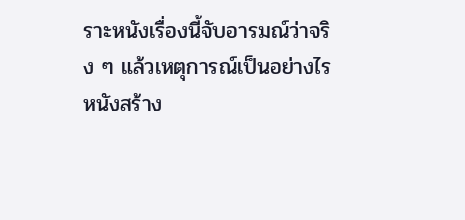ราะหนังเรื่องนี้จับอารมณ์ว่าจริง ๆ แล้วเหตุการณ์เป็นอย่างไร
หนังสร้าง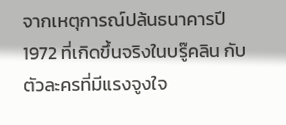จากเหตุการณ์ปล้นธนาคารปี 1972 ที่เกิดขึ้นจริงในบรู๊คลิน กับตัวละครที่มีแรงจูงใจ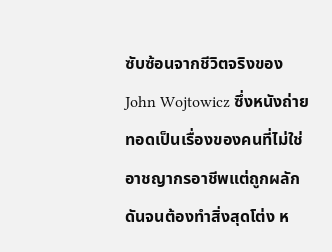ซับซ้อนจากชีวิตจริงของ John Wojtowicz ซึ่งหนังถ่ายทอดเป็นเรื่องของคนที่ไม่ใช่อาชญากรอาชีพแต่ถูกผลักดันจนต้องทำสิ่งสุดโต่ง ห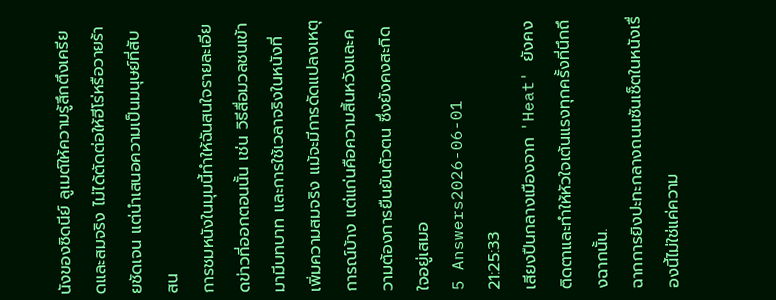นังของซิดนีย์ ลูเมต์ให้ความรู้สึกตึงเครียดและสมจริง ไม่ได้ตัดต่อให้ฮีโร่หรือวายร้ายชัดเจน แต่นำเสนอความเป็นมนุษย์ที่สับสน
การชมหนังในมุมนี้ทำให้ฉันสนใจรายละเอียดข่าวที่ออกตอนนั้น เช่น วิธีสื่อมวลชนเข้ามามีบทบาท และการใช้เวลาจริงในหนังที่เพิ่มความสมจริง แม้จะมีการดัดแปลงเหตุการณ์บ้าง แต่แก่นคือความสิ้นหวังและความต้องการยืนยันตัวตน ซึ่งยังคงสะกิดใจอยู่เสมอ
5 Answers2026-06-01 21:25:33
เสียงปืนกลางเมืองจาก 'Heat' ยังคงติดตาและทำให้หัวใจเต้นแรงทุกครั้งที่นึกถึงฉากนั้น.
ฉากการยิงปะทะกลางถนนซันเซ็ตในหนังเรื่องนี้ไม่ใช่แค่ความ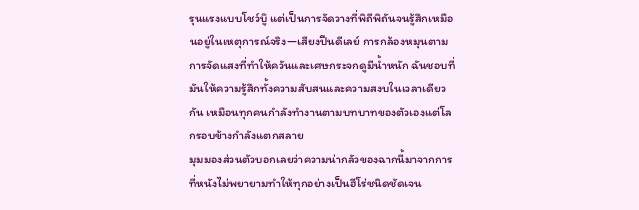รุนแรงแบบโชว์บู๊ แต่เป็นการจัดวางที่พิถีพิถันจนรู้สึกเหมือนอยู่ในเหตุการณ์จริง—เสียงปืนดีเลย์ การกล้องหมุนตาม การจัดแสงที่ทำให้ควันและเศษกระจกดูมีน้ำหนัก ฉันชอบที่มันให้ความรู้สึกทั้งความสับสนและความสงบในเวลาเดียวกัน เหมือนทุกคนกำลังทำงานตามบทบาทของตัวเองแต่โลกรอบข้างกำลังแตกสลาย
มุมมองส่วนตัวบอกเลยว่าความน่ากลัวของฉากนี้มาจากการที่หนังไม่พยายามทำให้ทุกอย่างเป็นฮีโร่ชนิดชัดเจน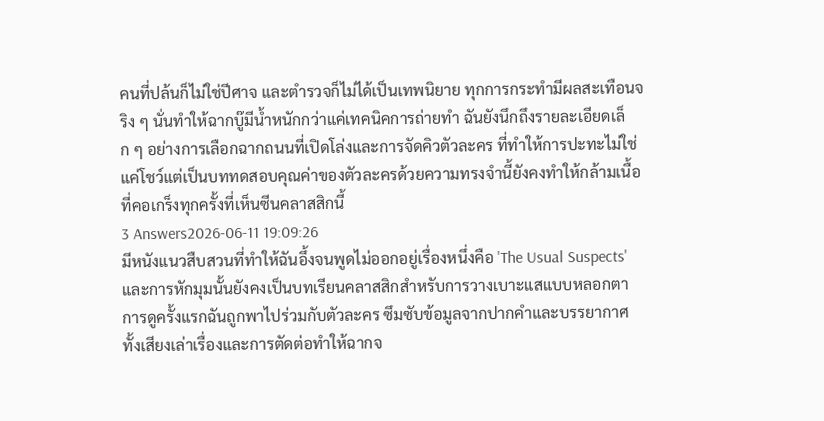คนที่ปล้นก็ไม่ใช่ปีศาจ และตำรวจก็ไม่ได้เป็นเทพนิยาย ทุกการกระทำมีผลสะเทือนจริง ๆ นั่นทำให้ฉากบู๊มีน้ำหนักกว่าแค่เทคนิคการถ่ายทำ ฉันยังนึกถึงรายละเอียดเล็ก ๆ อย่างการเลือกฉากถนนที่เปิดโล่งและการจัดคิวตัวละคร ที่ทำให้การปะทะไม่ใช่แค่โชว์แต่เป็นบททดสอบคุณค่าของตัวละครด้วยความทรงจำนี้ยังคงทำให้กล้ามเนื้อที่คอเกร็งทุกครั้งที่เห็นซีนคลาสสิกนี้
3 Answers2026-06-11 19:09:26
มีหนังแนวสืบสวนที่ทำให้ฉันอึ้งจนพูดไม่ออกอยู่เรื่องหนึ่งคือ 'The Usual Suspects' และการหักมุมนั้นยังคงเป็นบทเรียนคลาสสิกสำหรับการวางเบาะแสแบบหลอกตา
การดูครั้งแรกฉันถูกพาไปร่วมกับตัวละคร ซึมซับข้อมูลจากปากคำและบรรยากาศ ทั้งเสียงเล่าเรื่องและการตัดต่อทำให้ฉากจ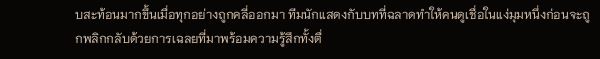บสะท้อนมากขึ้นเมื่อทุกอย่างถูกคลี่ออกมา ทีมนักแสดงกับบทที่ฉลาดทำให้คนดูเชื่อในแง่มุมหนึ่งก่อนจะถูกพลิกกลับด้วยการเฉลยที่มาพร้อมความรู้สึกทั้งตื่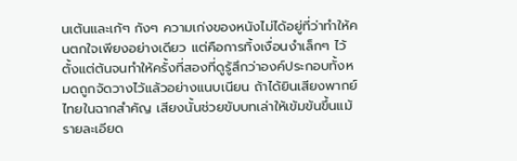นเต้นและเก้ๆ กังๆ ความเก่งของหนังไม่ได้อยู่ที่ว่าทำให้คนตกใจเพียงอย่างเดียว แต่คือการทิ้งเงื่อนงำเล็กๆ ไว้ตั้งแต่ต้นจนทำให้ครั้งที่สองที่ดูรู้สึกว่าองค์ประกอบทั้งหมดถูกจัดวางไว้แล้วอย่างแนบเนียน ถ้าได้ยินเสียงพากย์ไทยในฉากสำคัญ เสียงนั้นช่วยขับบทเล่าให้เข้มข้นขึ้นแม้รายละเอียด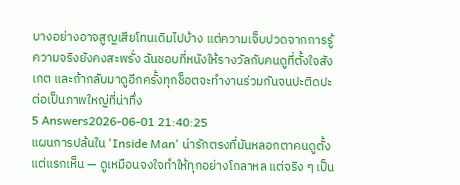บางอย่างอาจสูญเสียโทนเดิมไปบ้าง แต่ความเจ็บปวดจากการรู้ความจริงยังคงสะพรั่ง ฉันชอบที่หนังให้รางวัลกับคนดูที่ตั้งใจสังเกต และถ้ากลับมาดูอีกครั้งทุกช็อตจะทำงานร่วมกันจนปะติดปะต่อเป็นภาพใหญ่ที่น่าทึ่ง
5 Answers2026-06-01 21:40:25
แผนการปล้นใน 'Inside Man' น่ารักตรงที่มันหลอกตาคนดูตั้งแต่แรกเห็น — ดูเหมือนจงใจทำให้ทุกอย่างโกลาหล แต่จริง ๆ เป็น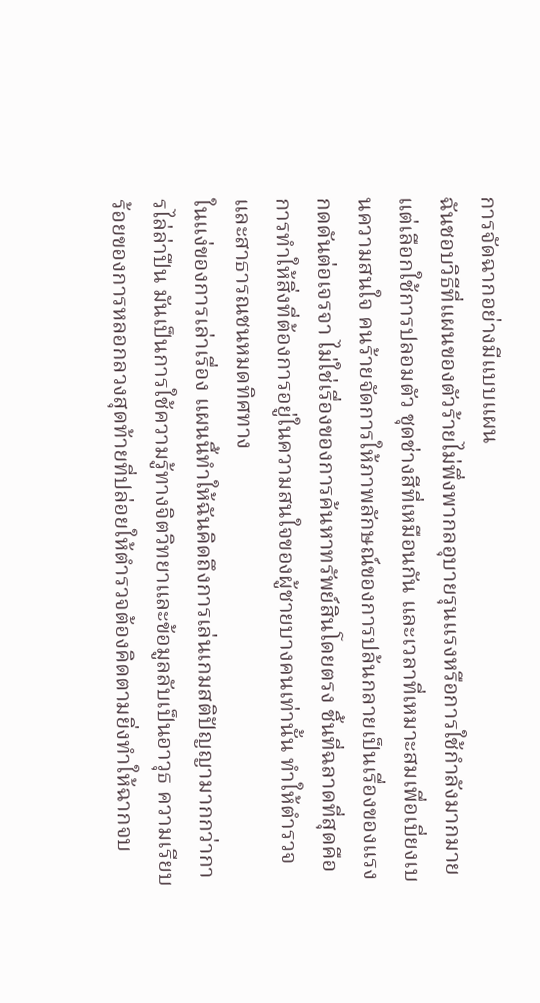การจัดฉากอย่างมีแบบแผน
ฉันชอบวิธีที่แผนของตัวร้ายไม่พึ่งพากลอุบายรุนแรงหรือการใช้กำลังมากมาย แต่เลือกใช้การปลอมตัว ชุดช่างสีที่เหมือนกัน และเวลาที่เหมาะสมเพื่อเบี่ยงเบนความสนใจ คนร้ายจัดการให้ภาพลักษณ์ของการปล้นกลายเป็นเรื่องของแรงกดดันต่อเจรจา ไม่ใช่เรื่องของการค้นหาทรัพย์สินโดยตรง ชิ้นที่ฉลาดที่สุดคือการทำให้สิ่งที่ต้องการอยู่ในความสนใจของผู้ชายบางคนเท่านั้น ทำให้ตำรวจและสาธารณชนหมดทิศทาง
ในแง่ของการเล่าเรื่อง แผนนี้ทำให้ฉันคิดถึงการเล่นเกมสติปัญญามากกว่าการไล่ล่าปืน มันเป็นการใช้ความรู้ทางจิตวิทยาและข้อมูลลับเป็นอาวุธ ความเรียบร้อยของการหลอกลวงสุดท้ายที่ปล่อยให้ตำรวจต้องคิดตามยิ่งทำให้ฉากจบ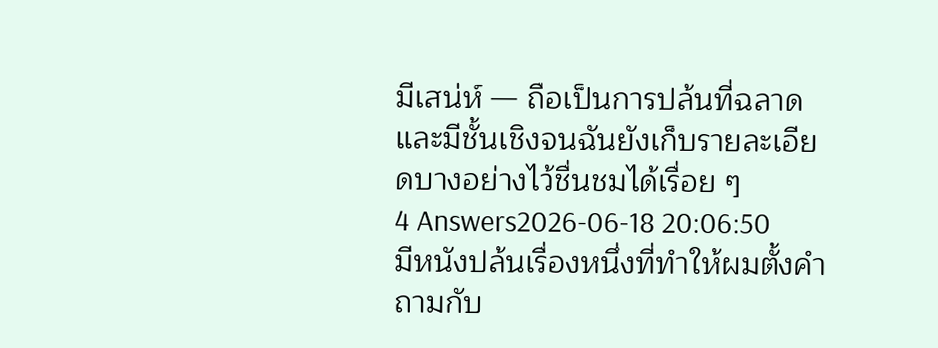มีเสน่ห์ — ถือเป็นการปล้นที่ฉลาดและมีชั้นเชิงจนฉันยังเก็บรายละเอียดบางอย่างไว้ชื่นชมได้เรื่อย ๆ
4 Answers2026-06-18 20:06:50
มีหนังปล้นเรื่องหนึ่งที่ทำให้ผมตั้งคำถามกับ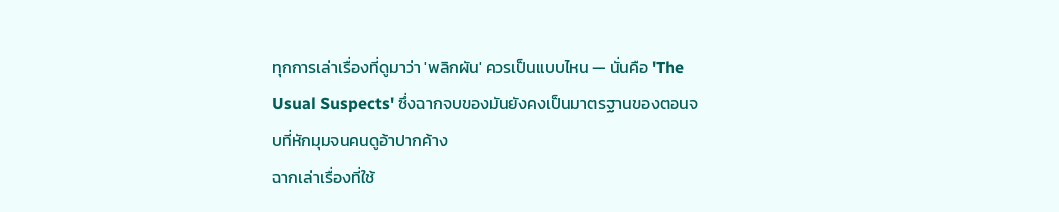ทุกการเล่าเรื่องที่ดูมาว่า 'พลิกผัน' ควรเป็นแบบไหน — นั่นคือ 'The Usual Suspects' ซึ่งฉากจบของมันยังคงเป็นมาตรฐานของตอนจบที่หักมุมจนคนดูอ้าปากค้าง
ฉากเล่าเรื่องที่ใช้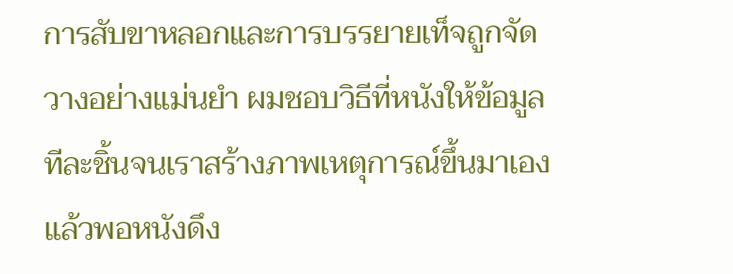การสับขาหลอกและการบรรยายเท็จถูกจัดวางอย่างแม่นยำ ผมชอบวิธีที่หนังให้ข้อมูลทีละชิ้นจนเราสร้างภาพเหตุการณ์ขึ้นมาเอง แล้วพอหนังดึง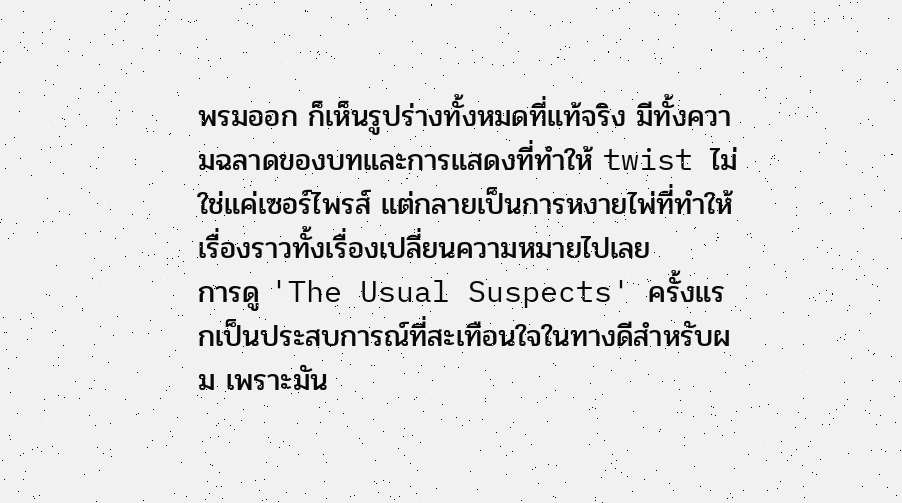พรมออก ก็เห็นรูปร่างทั้งหมดที่แท้จริง มีทั้งความฉลาดของบทและการแสดงที่ทำให้ twist ไม่ใช่แค่เซอร์ไพรส์ แต่กลายเป็นการหงายไพ่ที่ทำให้เรื่องราวทั้งเรื่องเปลี่ยนความหมายไปเลย
การดู 'The Usual Suspects' ครั้งแรกเป็นประสบการณ์ที่สะเทือนใจในทางดีสำหรับผม เพราะมัน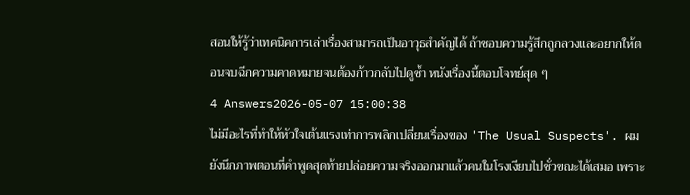สอนให้รู้ว่าเทคนิคการเล่าเรื่องสามารถเป็นอาวุธสำคัญได้ ถ้าชอบความรู้สึกถูกลวงและอยากให้ตอนจบฉีกความคาดหมายจนต้องก้าวกลับไปดูซ้ำ หนังเรื่องนี้ตอบโจทย์สุด ๆ
4 Answers2026-05-07 15:00:38
ไม่มีอะไรที่ทำให้หัวใจเต้นแรงเท่าการพลิกเปลี่ยนเรื่องของ 'The Usual Suspects'. ผมยังนึกภาพตอนที่คำพูดสุดท้ายปล่อยความจริงออกมาแล้วคนในโรงเงียบไปชั่วขณะได้เสมอ เพราะ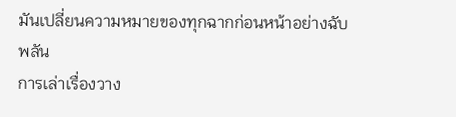มันเปลี่ยนความหมายของทุกฉากก่อนหน้าอย่างฉับพลัน
การเล่าเรื่องวาง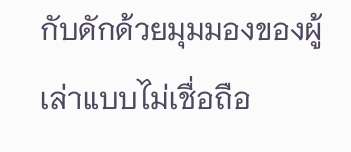กับดักด้วยมุมมองของผู้เล่าแบบไม่เชื่อถือ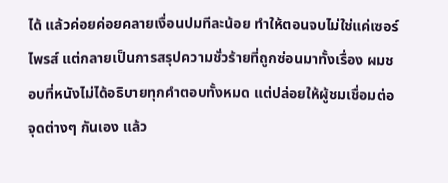ได้ แล้วค่อยค่อยคลายเงื่อนปมทีละน้อย ทำให้ตอนจบไม่ใช่แค่เซอร์ไพรส์ แต่กลายเป็นการสรุปความชั่วร้ายที่ถูกซ่อนมาทั้งเรื่อง ผมชอบที่หนังไม่ได้อธิบายทุกคำตอบทั้งหมด แต่ปล่อยให้ผู้ชมเชื่อมต่อจุดต่างๆ กันเอง แล้ว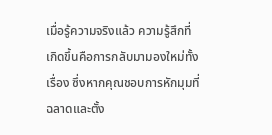เมื่อรู้ความจริงแล้ว ความรู้สึกที่เกิดขึ้นคือการกลับมามองใหม่ทั้งเรื่อง ซึ่งหากคุณชอบการหักมุมที่ฉลาดและตั้ง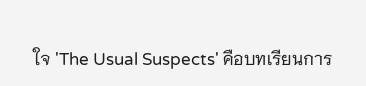ใจ 'The Usual Suspects' คือบทเรียนการ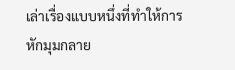เล่าเรื่องแบบหนึ่งที่ทำให้การหักมุมกลาย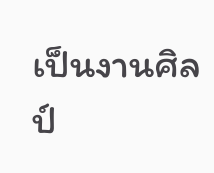เป็นงานศิลป์